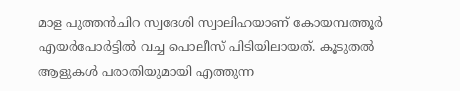മാള പുത്തന്‍ചിറ സ്വദേശി സ്വാലിഹയാണ് കോയമ്പത്തൂര്‍ എയര്‍പോര്‍ട്ടില്‍ വച്ച പൊലീസ് പിടിയിലായത്. കൂടുതല്‍ ആളുകള്‍ പരാതിയുമായി എത്തുന്ന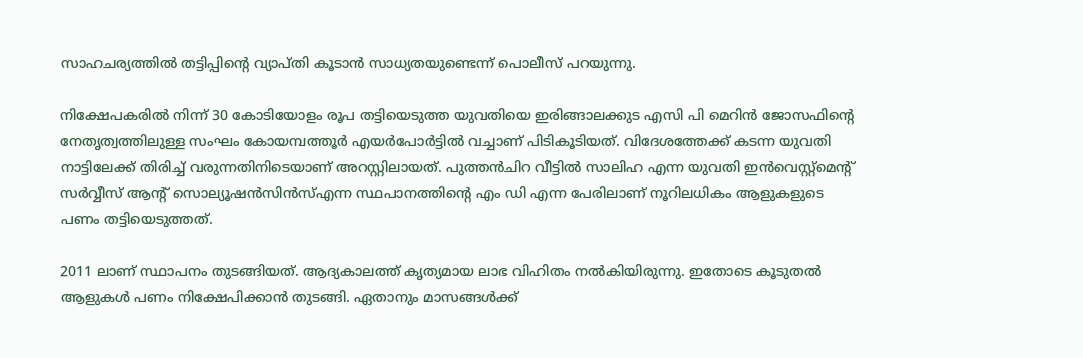സാഹചര്യത്തില്‍ തട്ടിപ്പിന്റെ വ്യാപ്തി കൂടാന്‍ സാധ്യതയുണ്ടെന്ന് പൊലീസ് പറയുന്നു.

നിക്ഷേപകരില്‍ നിന്ന് 30 കോടിയോളം രൂപ തട്ടിയെടുത്ത യുവതിയെ ഇരിങ്ങാലക്കുട എസി പി മെറിന്‍ ജോസഫിന്റെ നേതൃത്വത്തിലുള്ള സംഘം കോയമ്പത്തൂര്‍ എയര്‍പോര്‍ട്ടില്‍ വച്ചാണ് പിടികൂടിയത്. വിദേശത്തേക്ക് കടന്ന യുവതി നാട്ടിലേക്ക് തിരിച്ച് വരുന്നതിനിടെയാണ് അറസ്റ്റിലായത്. പുത്തന്‍ചിറ വീട്ടില്‍ സാലിഹ എന്ന യുവതി ഇന്‍വെസ്റ്റ്‌മെന്റ് സര്‍വ്വീസ് ആന്റ് സൊല്യൂഷന്‍സിന്‍സ്എന്ന സ്ഥപാനത്തിന്റെ എം ഡി എന്ന പേരിലാണ് നൂറിലധികം ആളുകളുടെ പണം തട്ടിയെടുത്തത്.

2011 ലാണ് സ്ഥാപനം തുടങ്ങിയത്. ആദ്യകാലത്ത് കൃത്യമായ ലാഭ വിഹിതം നല്‍കിയിരുന്നു. ഇതോടെ കൂടുതല്‍ ആളുകള്‍ പണം നിക്ഷേപിക്കാന്‍ തുടങ്ങി. ഏതാനും മാസങ്ങള്‍ക്ക്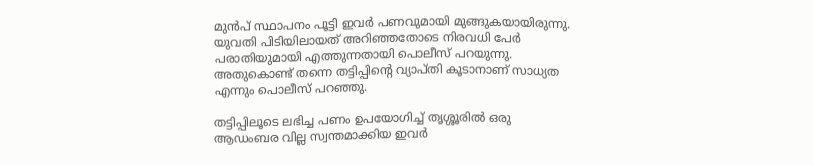മുന്‍പ് സ്ഥാപനം പൂട്ടി ഇവര്‍ പണവുമായി മുങ്ങുകയായിരുന്നു. യുവതി പിടിയിലായത് അറിഞ്ഞതോടെ നിരവധി പേര്‍ പരാതിയുമായി എത്തുന്നതായി പൊലീസ് പറയുന്നു. അതുകൊണ്ട് തന്നെ തട്ടിപ്പിന്റെ വ്യാപ്തി കൂടാനാണ് സാധ്യത എന്നും പൊലീസ് പറഞ്ഞു.

തട്ടിപ്പിലൂടെ ലഭിച്ച പണം ഉപയോഗിച്ച് തൃശ്ശൂരില്‍ ഒരു ആഡംബര വില്ല സ്വന്തമാക്കിയ ഇവര്‍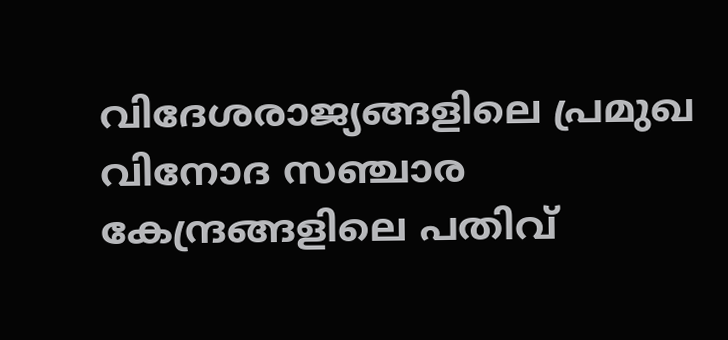വിദേശരാജ്യങ്ങളിലെ പ്രമുഖ വിനോദ സഞ്ചാര കേന്ദ്രങ്ങളിലെ പതിവ്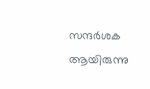സന്ദര്‍ശക ആയിരുന്നു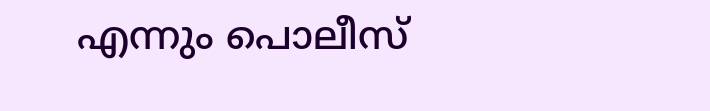എന്നും പൊലീസ്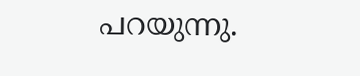പറയുന്നു.